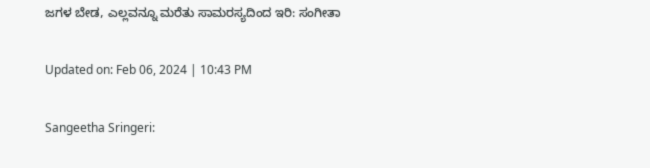ಜಗಳ ಬೇಡ, ಎಲ್ಲವನ್ನೂ ಮರೆತು ಸಾಮರಸ್ಯದಿಂದ ಇರಿ: ಸಂಗೀತಾ

Updated on: Feb 06, 2024 | 10:43 PM

Sangeetha Sringeri: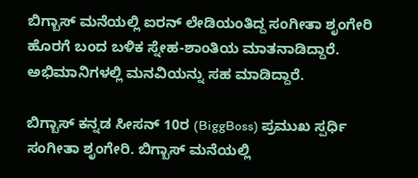ಬಿಗ್ಬಾಸ್ ಮನೆಯಲ್ಲಿ ಐರನ್ ಲೇಡಿಯಂತಿದ್ದ ಸಂಗೀತಾ ಶೃಂಗೇರಿ ಹೊರಗೆ ಬಂದ ಬಳಿಕ ಸ್ನೇಹ-ಶಾಂತಿಯ ಮಾತನಾಡಿದ್ದಾರೆ. ಅಭಿಮಾನಿಗಳಲ್ಲಿ ಮನವಿಯನ್ನು ಸಹ ಮಾಡಿದ್ದಾರೆ.

ಬಿಗ್ಬಾಸ್ ಕನ್ನಡ ಸೀಸನ್ 10ರ (BiggBoss) ಪ್ರಮುಖ ಸ್ಪರ್ಧಿ ಸಂಗೀತಾ ಶೃಂಗೇರಿ. ಬಿಗ್ಬಾಸ್ ಮನೆಯಲ್ಲಿ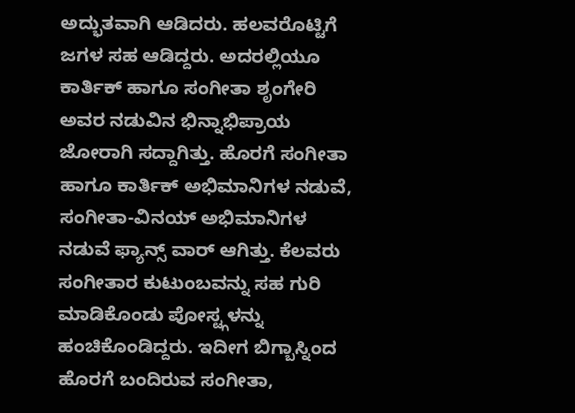ಅದ್ಭುತವಾಗಿ ಆಡಿದರು. ಹಲವರೊಟ್ಟಿಗೆ ಜಗಳ ಸಹ ಆಡಿದ್ದರು. ಅದರಲ್ಲಿಯೂ ಕಾರ್ತಿಕ್ ಹಾಗೂ ಸಂಗೀತಾ ಶೃಂಗೇರಿ ಅವರ ನಡುವಿನ ಭಿನ್ನಾಭಿಪ್ರಾಯ ಜೋರಾಗಿ ಸದ್ದಾಗಿತ್ತು. ಹೊರಗೆ ಸಂಗೀತಾ ಹಾಗೂ ಕಾರ್ತಿಕ್ ಅಭಿಮಾನಿಗಳ ನಡುವೆ, ಸಂಗೀತಾ-ವಿನಯ್ ಅಭಿಮಾನಿಗಳ ನಡುವೆ ಫ್ಯಾನ್ಸ್ ವಾರ್ ಆಗಿತ್ತು. ಕೆಲವರು ಸಂಗೀತಾರ ಕುಟುಂಬವನ್ನು ಸಹ ಗುರಿ ಮಾಡಿಕೊಂಡು ಪೋಸ್ಟ್ಗಳನ್ನು ಹಂಚಿಕೊಂಡಿದ್ದರು. ಇದೀಗ ಬಿಗ್ಬಾಸ್ನಿಂದ ಹೊರಗೆ ಬಂದಿರುವ ಸಂಗೀತಾ,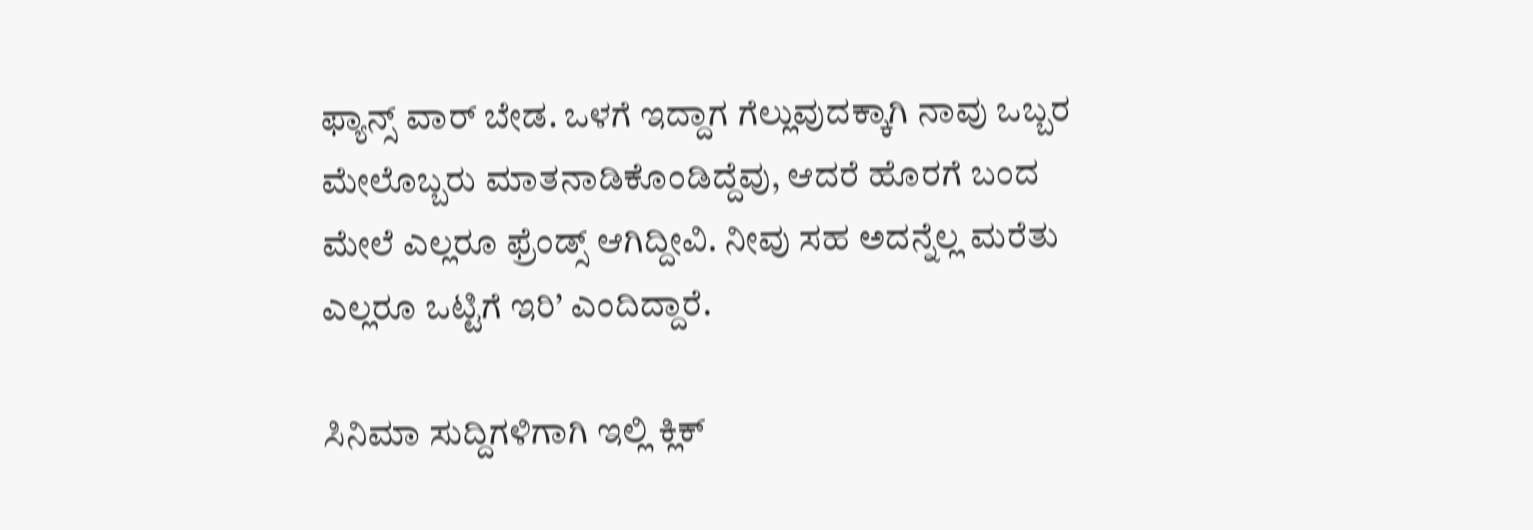ಫ್ಯಾನ್ಸ್ ವಾರ್ ಬೇಡ. ಒಳಗೆ ಇದ್ದಾಗ ಗೆಲ್ಲುವುದಕ್ಕಾಗಿ ನಾವು ಒಬ್ಬರ ಮೇಲೊಬ್ಬರು ಮಾತನಾಡಿಕೊಂಡಿದ್ದೆವು, ಆದರೆ ಹೊರಗೆ ಬಂದ ಮೇಲೆ ಎಲ್ಲರೂ ಫ್ರೆಂಡ್ಸ್ ಆಗಿದ್ದೀವಿ. ನೀವು ಸಹ ಅದನ್ನೆಲ್ಲ ಮರೆತು ಎಲ್ಲರೂ ಒಟ್ಟಿಗೆ ಇರಿ’ ಎಂದಿದ್ದಾರೆ.

ಸಿನಿಮಾ ಸುದ್ದಿಗಳಿಗಾಗಿ ಇಲ್ಲಿ ಕ್ಲಿಕ್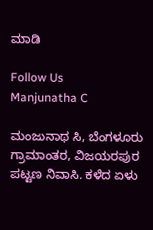ಮಾಡಿ

Follow Us
Manjunatha C

ಮಂಜುನಾಥ ಸಿ, ಬೆಂಗಳೂರು ಗ್ರಾಮಾಂತರ, ವಿಜಯರಪುರ ಪಟ್ಟಣ ನಿವಾಸಿ. ಕಳೆದ ಏಳು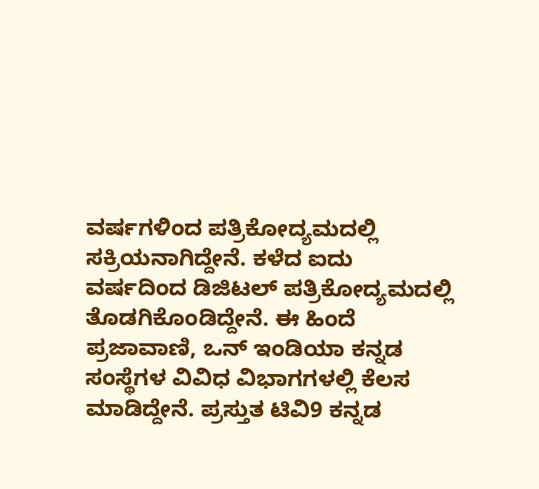ವರ್ಷಗಳಿಂದ ಪತ್ರಿಕೋದ್ಯಮದಲ್ಲಿ ಸಕ್ರಿಯನಾಗಿದ್ದೇನೆ. ಕಳೆದ ಐದು ವರ್ಷದಿಂದ ಡಿಜಿಟಲ್ ಪತ್ರಿಕೋದ್ಯಮದಲ್ಲಿ ತೊಡಗಿಕೊಂಡಿದ್ದೇನೆ. ಈ ಹಿಂದೆ ಪ್ರಜಾವಾಣಿ, ಒನ್ ಇಂಡಿಯಾ ಕನ್ನಡ ಸಂಸ್ಥೆಗಳ ವಿವಿಧ ವಿಭಾಗಗಳಲ್ಲಿ ಕೆಲಸ ಮಾಡಿದ್ದೇನೆ. ಪ್ರಸ್ತುತ ಟಿವಿ9 ಕನ್ನಡ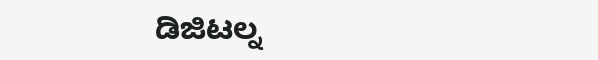ಡಿಜಿಟಲ್ನ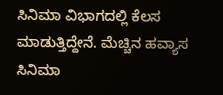ಸಿನಿಮಾ ವಿಭಾಗದಲ್ಲಿ ಕೆಲಸ ಮಾಡುತ್ತಿದ್ದೇನೆ. ಮೆಚ್ಚಿನ ಹವ್ಯಾಸ ಸಿನಿಮಾ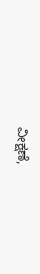ವೀಕ್ಷಣೆ,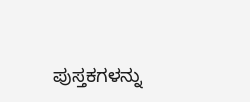ಪುಸ್ತಕಗಳನ್ನು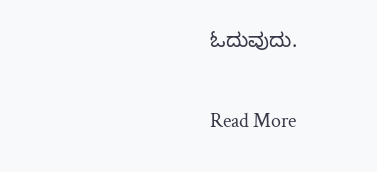ಓದುವುದು.

Read More